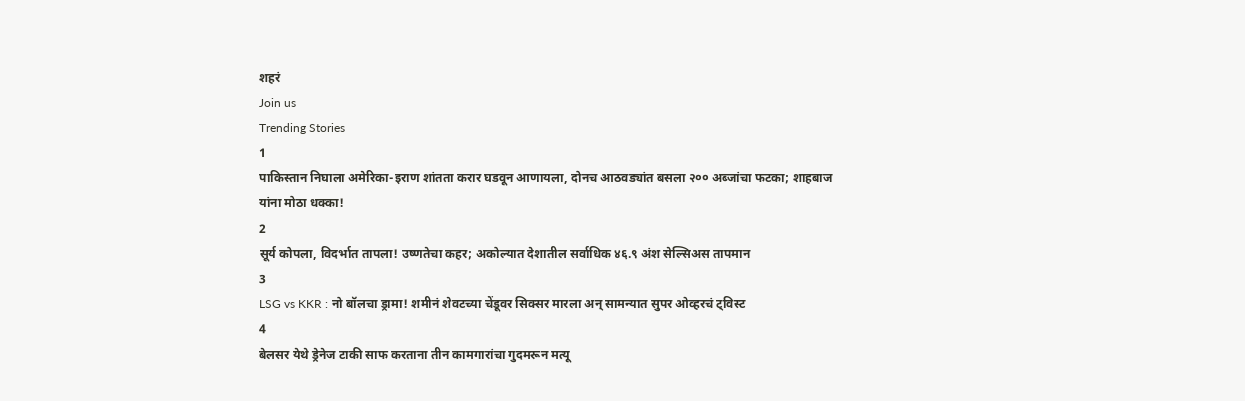शहरं
Join us
Trending Stories
1
पाकिस्तान निघाला अमेरिका-इराण शांतता करार घडवून आणायला, दोनच आठवड्यांत बसला २०० अब्जांचा फटका; शाहबाज यांना मोठा धक्का!
2
सूर्य कोपला, विदर्भात तापला! उष्णतेचा कहर; अकोल्यात देशातील सर्वाधिक ४६.९ अंश सेल्सिअस तापमान
3
LSG vs KKR : नो बॉलचा ड्रामा! शमीनं शेवटच्या चेंडूवर सिक्सर मारला अन् सामन्यात सुपर ओव्हरचं ट्विस्ट
4
बेलसर येथे ड्रेनेज टाकी साफ करताना तीन कामगारांचा गुदमरून मत्यू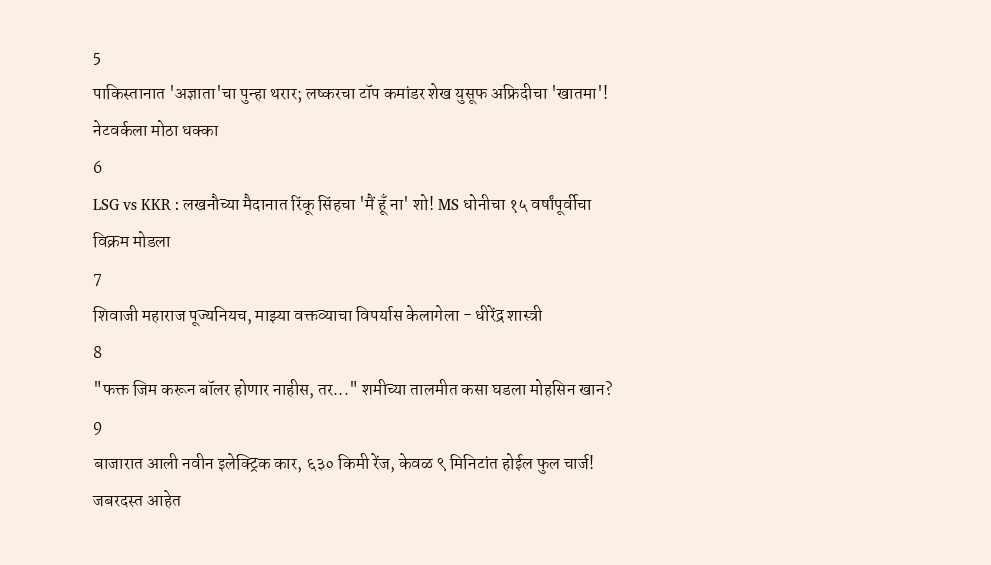5
पाकिस्तानात 'अज्ञाता'चा पुन्हा थरार; लष्करचा टॉप कमांडर शेख युसूफ अफ्रिदीचा 'खातमा'! नेटवर्कला मोठा धक्का
6
LSG vs KKR : लखनौच्या मैदानात रिंकू सिंहचा 'मैं हूँ ना' शो! MS धोनीचा १५ वर्षांपूर्वीचा विक्रम मोडला
7
शिवाजी महाराज पूज्यनियच, माझ्या वक्तव्याचा विपर्यास केलागेला - धीरेंद्र शास्त्री
8
"फक्त जिम करून बॉलर होणार नाहीस, तर..." शमीच्या तालमीत कसा घडला मोहसिन खान?
9
बाजारात आली नवीन इलेक्ट्रिक कार, ६३० किमी रेंज, केवळ ९ मिनिटांत होईल फुल चार्ज! जबरदस्त आहेत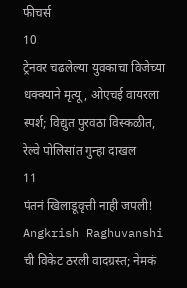फीचर्स
10
ट्रेनवर चढलेल्या युवकाचा विजेच्या धक्क्याने मृत्यू, ओएचई वायरला स्पर्श; विद्युत पुरवठा विस्कळीत, रेल्वे पोलिसांत गुन्हा दाखल
11
पंतनं खिलाडूवृत्ती नाही जपली! Angkrish Raghuvanshi ची विकेट ठरली वादग्रस्त; नेमकं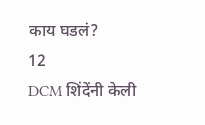काय घडलं?
12
DCM शिंदेंनी केली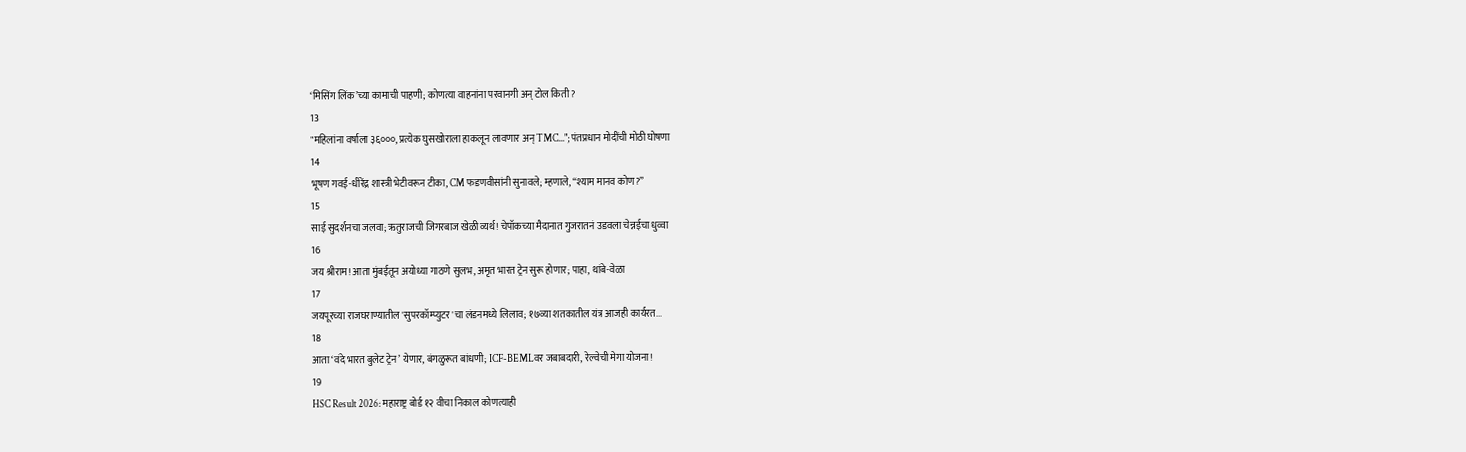‘मिसिंग लिंक’च्या कामाची पाहणी; कोणत्या वाहनांना परवानगी अन् टोल किती?
13
"महिलांना वर्षाला ३६०००, प्रत्येक घुसखोराला हाकलून लावणार अन् TMC..."; पंतप्रधान मोदींची मोठी घोषणा
14
भूषण गवई-धीरेंद्र शास्त्री भेटीवरून टीका, CM फडणवीसांनी सुनावले; म्हणाले, “श्याम मानव कोण?”
15
साई सुदर्शनचा जलवा; ऋतुराजची जिगरबाज खेळी व्यर्थ! चेपॉकच्या मैदानात गुजरातनं उडवला चेन्नईचा धुव्वा
16
जय श्रीराम! आता मुंबईतून अयोध्या गाठणे सुलभ, अमृत भारत ट्रेन सुरू होणार; पाहा, थांबे-वेळा
17
जयपूरच्या राजघराण्यातील 'सुपरकॉम्प्युटर'चा लंडनमध्ये लिलाव; १७व्या शतकातील यंत्र आजही कार्यरत...
18
आता ‘वंदे भारत बुलेट ट्रेन’ येणार, बंगळुरूत बांधणी; ICF-BEMLवर जबाबदारी, रेल्वेची मेगा योजना!
19
HSC Result 2026: महाराष्ट्र बोर्ड १२ वीचा निकाल कोणत्याही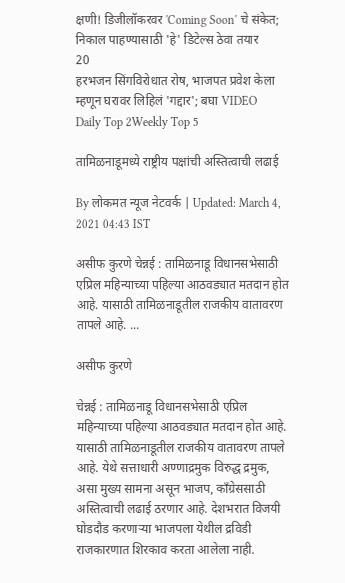क्षणी! डिजीलॉकरवर 'Coming Soon' चे संकेत; निकाल पाहण्यासाठी 'हे' डिटेल्स ठेवा तयार
20
हरभजन सिंगविरोधात रोष, भाजपत प्रवेश केला म्हणून घरावर लिहिलं 'गद्दार'; बघा VIDEO
Daily Top 2Weekly Top 5

तामिळनाडूमध्ये राष्ट्रीय पक्षांची अस्तित्वाची लढाई

By लोकमत न्यूज नेटवर्क | Updated: March 4, 2021 04:43 IST

असीफ कुरणे चेन्नई : तामिळनाडू विधानसभेसाठी एप्रिल महिन्याच्या पहिल्या आठवड्यात मतदान होत आहे. यासाठी तामिळनाडूतील राजकीय वातावरण तापले आहे. ...

असीफ कुरणे

चेन्नई : तामिळनाडू विधानसभेसाठी एप्रिल महिन्याच्या पहिल्या आठवड्यात मतदान होत आहे. यासाठी तामिळनाडूतील राजकीय वातावरण तापले आहे. येथे सत्ताधारी अण्णाद्रमुक विरुद्ध द्रमुक, असा मुख्य सामना असून भाजप, काँग्रेससाठी अस्तित्वाची लढाई ठरणार आहे. देशभरात विजयी घोडदौड करणाऱ्या भाजपला येथील द्रविडी राजकारणात शिरकाव करता आलेला नाही.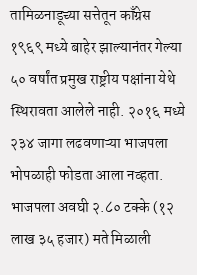तामिळनाडूच्या सत्तेतून काँग्रेस १९६९ मध्ये बाहेर झाल्यानंतर गेल्या ५० वर्षांत प्रमुख राष्ट्रीय पक्षांना येथे स्थिरावता आलेले नाही. २०१६ मध्ये २३४ जागा लढ‌वणाऱ्या भाजपला भोपळाही फोडता आला नव्हता. भाजपला अवघी २.८० टक्के (१२ लाख ३५ हजार) मते मिळाली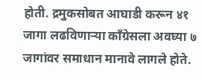होती. द्रमुकसोबत आघाडी करून ४१ जागा लढविणाऱ्या काँग्रेसला अवघ्या ७ जागांवर समाधान मानावे लागले होते.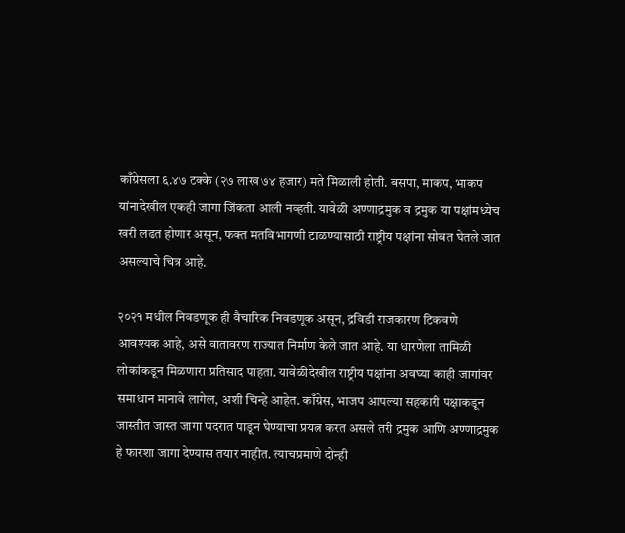काँग्रेसला ६.४७ टक्के (२७ लाख ७४ हजार) मते मिळाली होती. बसपा, माकप, भाकप यांनादेखील एकही जागा जिंकता आली नव्हती. यावेळी अण्णाद्रमुक व द्रमुक या पक्षांमध्येच खरी लढत होणार असून, फक्त मतविभागणी टाळण्यासाठी राष्ट्रीय पक्षांना सोबत घेतले जात असल्याचे चित्र आहे.

२०२१ मधील निवडणूक ही वैचारिक निवडणूक असून, द्रविडी राजकारण टिकवणे आवश्यक आहे, असे वातावरण राज्यात निर्माण केले जात आहे. या धारणेला तामिळी लोकांकडून मिळणारा प्रतिसाद पाहता. यावेळीदेखील राष्ट्रीय पक्षांना अवघ्या काही जागांवर समाधान मानावे लागेल, अशी चिन्हे आहेत. काँग्रेस, भाजप आपल्या सहकारी पक्षाकडून जास्तीत जास्त जागा पदरात पाडून घेण्याचा प्रयत्न करत असले तरी द्रमुक आणि अण्णाद्रमुक हे फारशा जागा देण्यास तयार नाहीत. त्याचप्रमाणे दोन्ही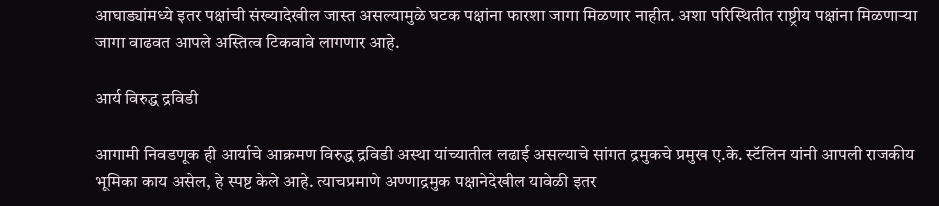आघाड्यांमध्ये इतर पक्षांची संख्यादेखील जास्त असल्यामुळे घटक पक्षांना फारशा जागा मिळणार नाहीत. अशा परिस्थितीत राष्ट्रीय पक्षांना मिळणाऱ्या जागा वाढवत आपले अस्तित्व टिकवावे लागणार आहे.

आर्य विरुद्ध द्रविडी

आगामी निवडणूक ही आर्याचे आक्रमण विरुद्ध द्रविडी अस्था यांच्यातील लढाई असल्याचे सांगत द्रमुकचे प्रमुख ए.के. स्टॅलिन यांनी आपली राजकीय भूमिका काय असेल, हे स्पष्ट केले आहे. त्याचप्रमाणे अण्णाद्रमुक पक्षानेदेखील यावेळी इतर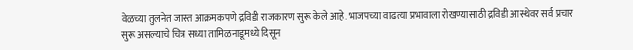वेळच्या तुलनेत जास्त आक्रमकपणे द्रविडी राजकारण सुरू केले आहे. भाजपच्या वाढत्या प्रभावाला रोखण्यासाठी द्रविडी आस्थेवर सर्व प्रचार सुरू असल्याचे चित्र सध्या तामिळनाडूमध्ये दिसून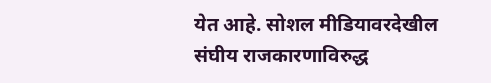येत आहे. सोशल मीडियावरदेखील संघीय राजकारणाविरुद्ध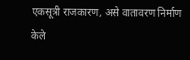एकसूत्री राजकारण, असे वातावरण निर्माण केले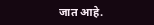जात आहे.